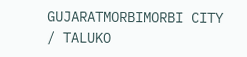GUJARATMORBIMORBI CITY / TALUKO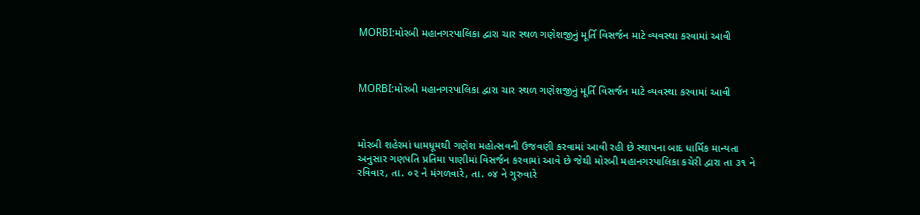MORBI:મોરબી મહાનગરપાલિકા દ્વારા ચાર સ્થળ ગણેશજીનું મૂર્તિ વિસર્જન માટે વ્યવસ્થા કરવામાં આવી



MORBI:મોરબી મહાનગરપાલિકા દ્વારા ચાર સ્થળ ગણેશજીનું મૂર્તિ વિસર્જન માટે વ્યવસ્થા કરવામાં આવી



મોરબી શહેરમાં ધામધૂમથી ગણેશ મહોત્સવની ઉજવણી કરવામાં આવી રહી છે સ્થાપના બાદ ધાર્મિક માન્યતા અનુસાર ગણપતિ પ્રતિમા પાણીમાં વિસર્જન કરવામાં આવે છે જેથી મોરબી મહાનગરપાલિકા કચેરી દ્વારા તા ૩૧ ને રવિવાર, તા. ૦૨ ને મંગળવારે, તા. ૦૪ ને ગુરુવારે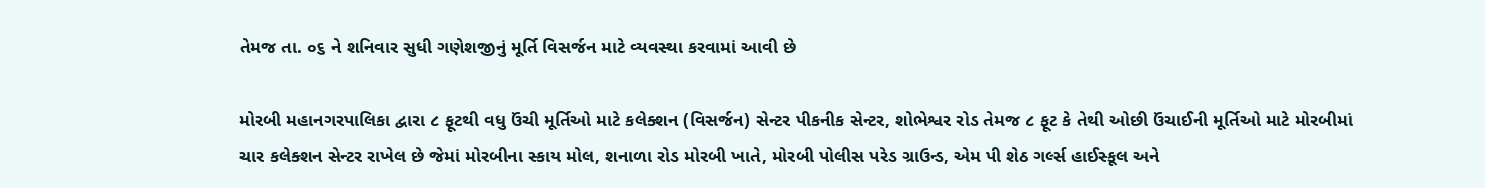તેમજ તા. ૦૬ ને શનિવાર સુધી ગણેશજીનું મૂર્તિ વિસર્જન માટે વ્યવસ્થા કરવામાં આવી છે

મોરબી મહાનગરપાલિકા દ્વારા ૮ ફૂટથી વધુ ઉંચી મૂર્તિઓ માટે કલેક્શન (વિસર્જન) સેન્ટર પીકનીક સેન્ટર, શોભેશ્વર રોડ તેમજ ૮ ફૂટ કે તેથી ઓછી ઉંચાઈની મૂર્તિઓ માટે મોરબીમાં ચાર કલેક્શન સેન્ટર રાખેલ છે જેમાં મોરબીના સ્કાય મોલ, શનાળા રોડ મોરબી ખાતે, મોરબી પોલીસ પરેડ ગ્રાઉન્ડ, એમ પી શેઠ ગર્લ્સ હાઈસ્કૂલ અને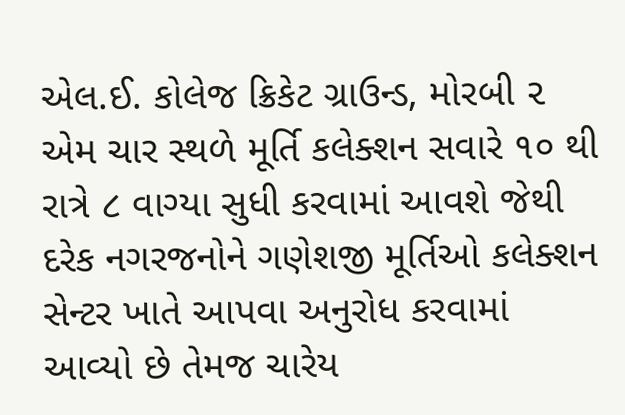એલ.ઈ. કોલેજ ક્રિકેટ ગ્રાઉન્ડ, મોરબી ૨ એમ ચાર સ્થળે મૂર્તિ કલેક્શન સવારે ૧૦ થી રાત્રે ૮ વાગ્યા સુધી કરવામાં આવશે જેથી દરેક નગરજનોને ગણેશજી મૂર્તિઓ કલેક્શન સેન્ટર ખાતે આપવા અનુરોધ કરવામાં આવ્યો છે તેમજ ચારેય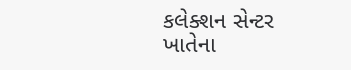કલેક્શન સેન્ટર ખાતેના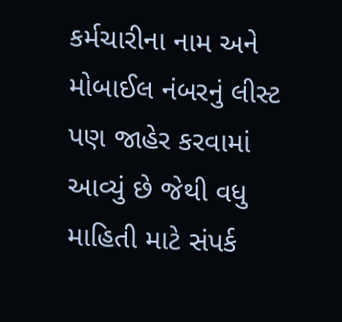કર્મચારીના નામ અને મોબાઈલ નંબરનું લીસ્ટ પણ જાહેર કરવામાં આવ્યું છે જેથી વધુ માહિતી માટે સંપર્ક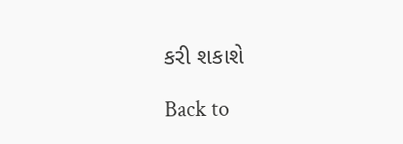કરી શકાશે

Back to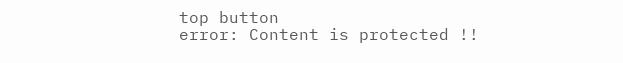top button
error: Content is protected !!